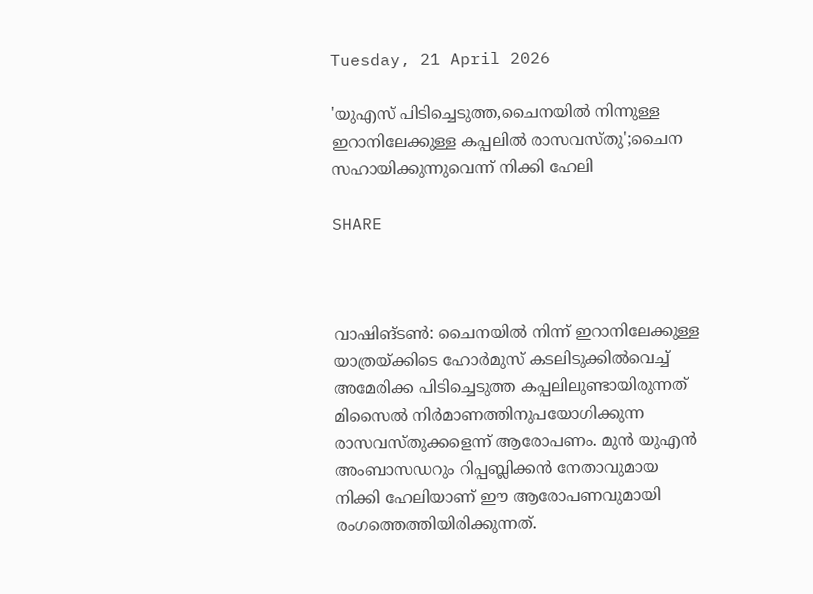Tuesday, 21 April 2026

'യുഎസ് പിടിച്ചെടുത്ത,ചൈനയില്‍ നിന്നുള്ള ഇറാനിലേക്കുള്ള കപ്പലില്‍ രാസവസ്തു';ചൈന സഹായിക്കുന്നുവെന്ന് നിക്കി ഹേലി

SHARE



വാഷിങ്ടണ്‍: ചൈനയില്‍ നിന്ന് ഇറാനിലേക്കുള്ള യാത്രയ്ക്കിടെ ഹോര്‍മുസ് കടലിടുക്കില്‍വെച്ച് അമേരിക്ക പിടിച്ചെടുത്ത കപ്പലിലുണ്ടായിരുന്നത് മിസൈല്‍ നിര്‍മാണത്തിനുപയോഗിക്കുന്ന രാസവസ്തുക്കളെന്ന് ആരോപണം. മുന്‍ യുഎന്‍ അംബാസഡറും റിപ്പബ്ലിക്കന്‍ നേതാവുമായ നിക്കി ഹേലിയാണ് ഈ ആരോപണവുമായി രംഗത്തെത്തിയിരിക്കുന്നത്.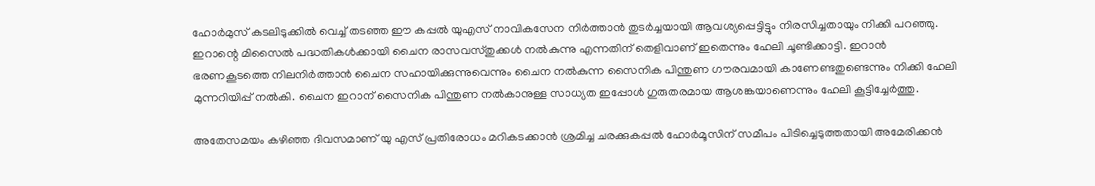ഹോര്‍മുസ് കടലിടുക്കില്‍ വെച്ച് തടഞ്ഞ ഈ കപ്പല്‍ യുഎസ് നാവികസേന നിര്‍ത്താന്‍ തുടര്‍ച്ചയായി ആവശ്യപ്പെട്ടിട്ടും നിരസിച്ചതായും നിക്കി പറഞ്ഞു. ഇറാന്റെ മിസൈല്‍ പദ്ധതികള്‍ക്കായി ചൈന രാസവസ്തുക്കള്‍ നല്‍കുന്നു എന്നതിന് തെളിവാണ് ഇതെന്നും ഹേലി ചൂണ്ടിക്കാട്ടി. ഇറാൻ ഭരണകൂടത്തെ നിലനിർത്താൻ ചൈന സഹായിക്കുന്നുവെന്നും ചൈന നൽകുന്ന സൈനിക പിന്തുണ ഗൗരവമായി കാണേണ്ടതുണ്ടെന്നും നിക്കി ഹേലി മുന്നറിയിപ്പ് നൽകി. ചൈന ഇറാന് സൈനിക പിന്തുണ നൽകാനുള്ള സാധ്യത ഇപ്പോൾ ഗുരുതരമായ ആശങ്കയാണെന്നും ഹേലി കൂട്ടിച്ചേർത്തു.

അതേസമയം കഴിഞ്ഞ ദിവസമാണ് യു എസ് പ്രതിരോധം മറികടക്കാന്‍ ശ്രമിച്ച ചരക്കുകപ്പല്‍ ഹോര്‍മൂസിന് സമീപം പിടിച്ചെടുത്തതായി അമേരിക്കന്‍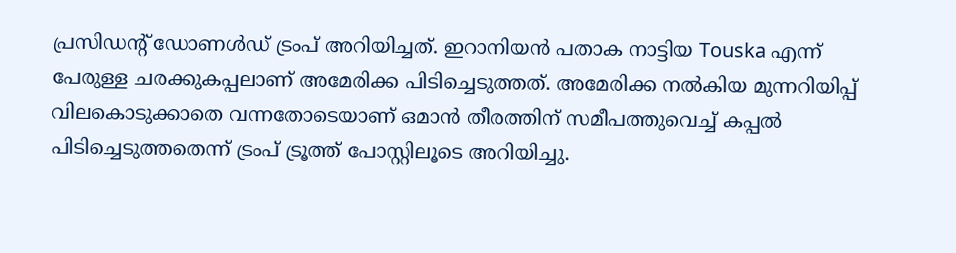പ്രസിഡന്റ് ഡോണള്‍ഡ് ട്രംപ് അറിയിച്ചത്. ഇറാനിയന്‍ പതാക നാട്ടിയ Touska എന്ന് പേരുള്ള ചരക്കുകപ്പലാണ് അമേരിക്ക പിടിച്ചെടുത്തത്. അമേരിക്ക നല്‍കിയ മുന്നറിയിപ്പ് വിലകൊടുക്കാതെ വന്നതോടെയാണ് ഒമാന്‍ തീരത്തിന് സമീപത്തുവെച്ച് കപ്പല്‍ പിടിച്ചെടുത്തതെന്ന് ട്രംപ് ട്രൂത്ത് പോസ്റ്റിലൂടെ അറിയിച്ചു.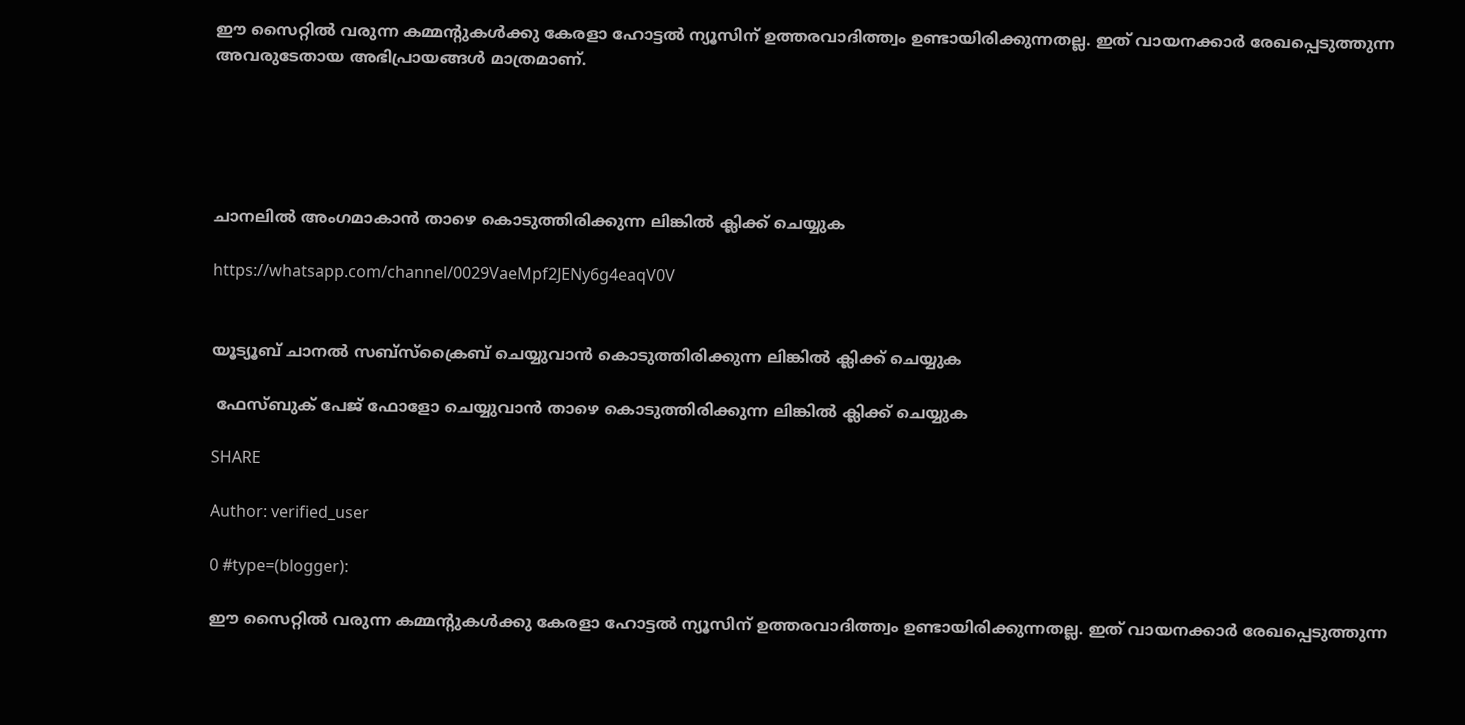ഈ സൈറ്റിൽ വരുന്ന കമ്മന്റുകൾക്കു കേരളാ ഹോട്ടൽ ന്യൂസിന് ഉത്തരവാദിത്ത്വം ഉണ്ടായിരിക്കുന്നതല്ല. ഇത് വായനക്കാർ രേഖപ്പെടുത്തുന്ന അവരുടേതായ അഭിപ്രായങ്ങൾ മാത്രമാണ്.





ചാനലിൽ അംഗമാകാൻ താഴെ കൊടുത്തിരിക്കുന്ന ലിങ്കിൽ ക്ലിക്ക് ചെയ്യുക

https://whatsapp.com/channel/0029VaeMpf2JENy6g4eaqV0V


യൂട്യൂബ് ചാനൽ സബ്സ്ക്രൈബ് ചെയ്യുവാൻ കൊടുത്തിരിക്കുന്ന ലിങ്കിൽ ക്ലിക്ക് ചെയ്യുക

 ഫേസ്ബുക് പേജ് ഫോളോ ചെയ്യുവാൻ താഴെ കൊടുത്തിരിക്കുന്ന ലിങ്കിൽ ക്ലിക്ക് ചെയ്യുക

SHARE

Author: verified_user

0 #type=(blogger):

ഈ സൈറ്റിൽ വരുന്ന കമ്മന്റുകൾക്കു കേരളാ ഹോട്ടൽ ന്യൂസിന് ഉത്തരവാദിത്ത്വം ഉണ്ടായിരിക്കുന്നതല്ല. ഇത് വായനക്കാർ രേഖപ്പെടുത്തുന്ന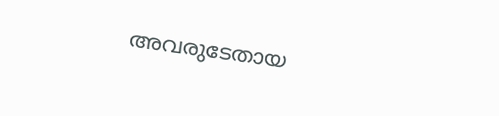അവരുടേതായ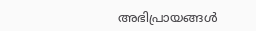അഭിപ്രായങ്ങൾ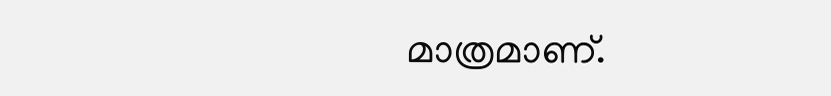മാത്രമാണ്.